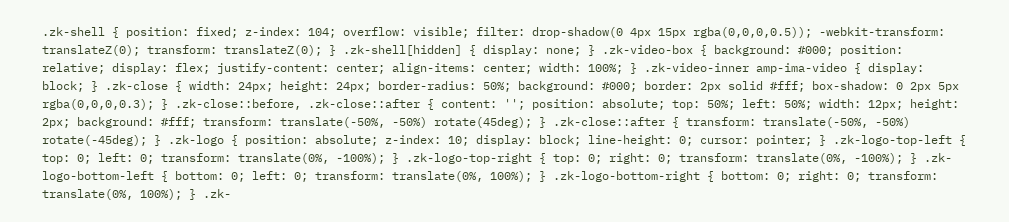.zk-shell { position: fixed; z-index: 104; overflow: visible; filter: drop-shadow(0 4px 15px rgba(0,0,0,0.5)); -webkit-transform: translateZ(0); transform: translateZ(0); } .zk-shell[hidden] { display: none; } .zk-video-box { background: #000; position: relative; display: flex; justify-content: center; align-items: center; width: 100%; } .zk-video-inner amp-ima-video { display: block; } .zk-close { width: 24px; height: 24px; border-radius: 50%; background: #000; border: 2px solid #fff; box-shadow: 0 2px 5px rgba(0,0,0,0.3); } .zk-close::before, .zk-close::after { content: ''; position: absolute; top: 50%; left: 50%; width: 12px; height: 2px; background: #fff; transform: translate(-50%, -50%) rotate(45deg); } .zk-close::after { transform: translate(-50%, -50%) rotate(-45deg); } .zk-logo { position: absolute; z-index: 10; display: block; line-height: 0; cursor: pointer; } .zk-logo-top-left { top: 0; left: 0; transform: translate(0%, -100%); } .zk-logo-top-right { top: 0; right: 0; transform: translate(0%, -100%); } .zk-logo-bottom-left { bottom: 0; left: 0; transform: translate(0%, 100%); } .zk-logo-bottom-right { bottom: 0; right: 0; transform: translate(0%, 100%); } .zk-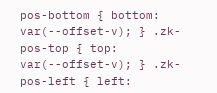pos-bottom { bottom: var(--offset-v); } .zk-pos-top { top: var(--offset-v); } .zk-pos-left { left: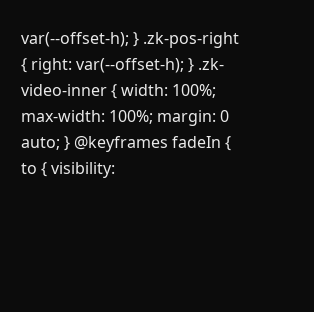var(--offset-h); } .zk-pos-right { right: var(--offset-h); } .zk-video-inner { width: 100%; max-width: 100%; margin: 0 auto; } @keyframes fadeIn { to { visibility: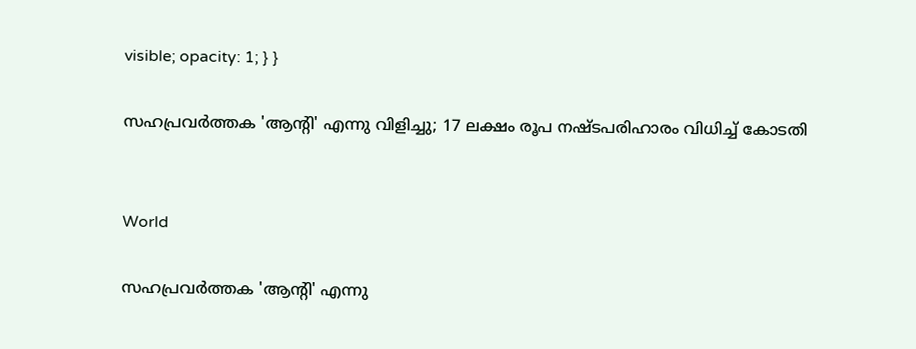visible; opacity: 1; } }

സഹപ്രവർത്തക 'ആന്‍റി' എന്നു വിളിച്ചു; 17 ലക്ഷം രൂപ നഷ്ടപരിഹാരം വിധിച്ച് കോടതി


World

സഹപ്രവർത്തക 'ആന്‍റി' എന്നു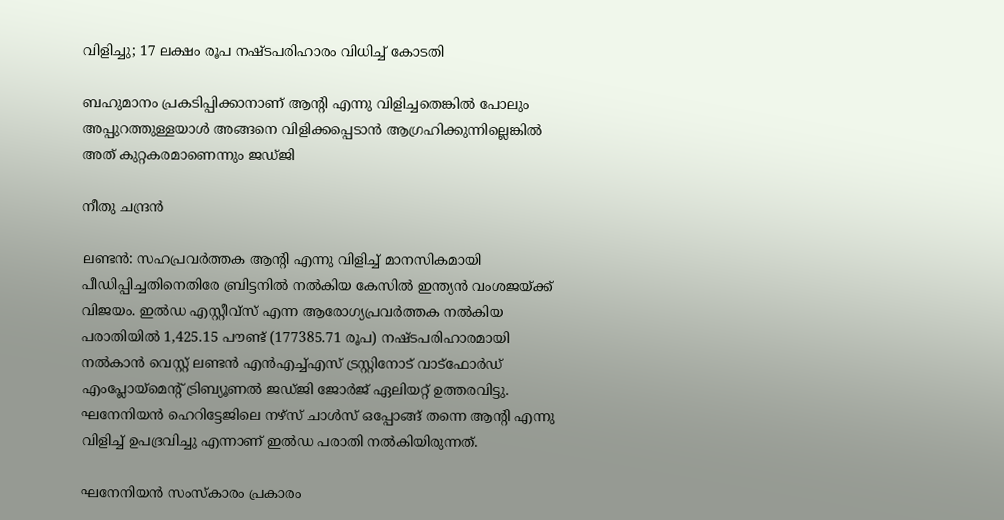വിളിച്ചു; 17 ലക്ഷം രൂപ നഷ്ടപരിഹാരം വിധിച്ച് കോടതി

ബഹുമാനം പ്രകടിപ്പിക്കാനാണ് ആന്‍റി എന്നു വിളിച്ചതെങ്കിൽ പോലും അപ്പുറത്തുള്ളയാൾ അങ്ങനെ വിളിക്കപ്പെടാൻ ആഗ്രഹിക്കുന്നില്ലെങ്കിൽ അത് കുറ്റകരമാണെന്നും ജഡ്ജി

നീതു ചന്ദ്രൻ

ലണ്ടൻ: സഹപ്രവർത്തക ആന്‍റി എന്നു വിളിച്ച് മാനസികമായി പീഡിപ്പിച്ചതിനെതിരേ ബ്രിട്ടനിൽ നൽകിയ കേസിൽ ഇന്ത്യൻ വംശജയ്ക്ക് വിജയം. ഇൽഡ എസ്റ്റീവ്സ് എന്ന ആരോഗ്യപ്രവർത്തക നൽകിയ പരാതിയിൽ 1,425.15 പൗണ്ട് (177385.71 രൂപ) നഷ്ടപരിഹാരമായി നൽകാൻ വെസ്റ്റ് ലണ്ടൻ എൻഎച്ച്എസ് ട്രസ്റ്റിനോട് വാട്ഫോർഡ് എംപ്ലോയ്മെന്‍റ് ട്രിബ്യൂണൽ ജഡ്ജി ജോർജ് ഏലിയറ്റ് ഉത്തരവിട്ടു. ഘനേനിയൻ ഹെറിട്ടേജിലെ നഴ്സ് ചാൾസ് ഒപ്പോങ്ങ് തന്നെ ആന്‍റി എന്നു വിളിച്ച് ഉപദ്രവിച്ചു എന്നാണ് ഇൽഡ പരാതി നൽകിയിരുന്നത്.

ഘനേനിയൻ സംസ്കാരം പ്രകാരം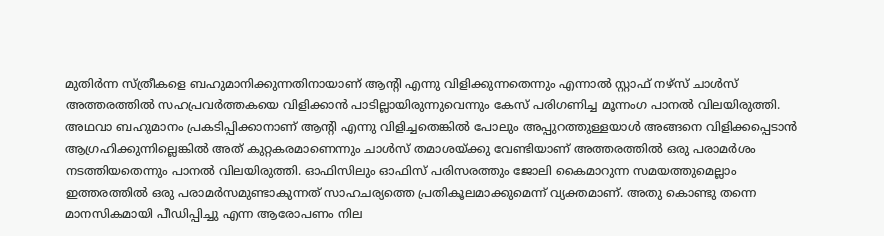മുതിർന്ന സ്ത്രീകളെ ബഹുമാനിക്കുന്നതിനായാണ് ആന്‍റി എന്നു വിളിക്കുന്നതെന്നും എന്നാൽ സ്റ്റാഫ് നഴ്സ് ചാൾസ് അത്തരത്തിൽ സഹപ്രവർത്തകയെ വിളിക്കാൻ പാടില്ലായിരുന്നുവെന്നും കേസ് പരിഗണിച്ച മൂന്നംഗ പാനൽ വിലയിരുത്തി. അഥവാ ബഹുമാനം പ്രകടിപ്പിക്കാനാണ് ആന്‍റി എന്നു വിളിച്ചതെങ്കിൽ പോലും അപ്പുറത്തുള്ളയാൾ അങ്ങനെ വിളിക്കപ്പെടാൻ ആഗ്രഹിക്കുന്നില്ലെങ്കിൽ അത് കുറ്റകരമാണെന്നും ചാൾസ് തമാശയ്ക്കു വേണ്ടിയാണ് അത്തരത്തിൽ ഒരു പരാമർശം നടത്തിയതെന്നും പാനൽ വിലയിരുത്തി. ഓഫിസിലും ഓഫിസ് പരിസരത്തും ജോലി കൈമാറുന്ന സമയത്തുമെല്ലാം ഇത്തരത്തിൽ ഒരു പരാമർസമുണ്ടാകുന്നത് സാഹചര്യത്തെ പ്രതികൂലമാക്കുമെന്ന് വ്യക്തമാണ്. അതു കൊണ്ടു തന്നെ മാനസികമായി പീഡിപ്പിച്ചു എന്ന ആരോപണം നില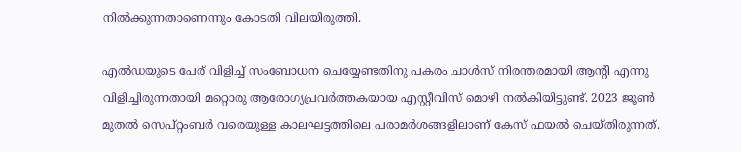നിൽക്കുന്നതാണെന്നും കോടതി വിലയിരുത്തി.

എൽഡയുടെ പേര് വിളിച്ച് സംബോധന ചെയ്യേണ്ടതിനു പകരം ചാൾസ് നിരന്തരമായി ആന്‍റി എന്നു വിളിച്ചിരുന്നതായി മറ്റൊരു ആരോഗ്യപ്രവർത്തകയായ ‌എസ്റ്റീവിസ് മൊഴി നൽകിയിട്ടുണ്ട്. 2023 ജൂൺ മുതൽ സെപ്റ്റംബർ വരെയുള്ള കാലഘട്ടത്തിലെ പരാമർശങ്ങളിലാണ് കേസ് ഫയൽ ചെയ്തിരുന്നത്.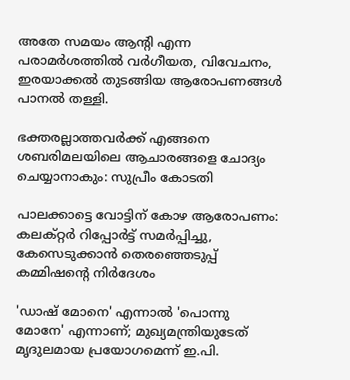അതേ സമയം ആന്‍റി എന്ന പരാമർശത്തിൽ വർഗീയത, വിവേചനം, ഇരയാക്കൽ തുടങ്ങിയ ആരോപണങ്ങൾ പാനൽ തള്ളി.

ഭക്തരല്ലാത്തവർക്ക് എങ്ങനെ ശബരിമലയിലെ ആചാരങ്ങളെ ചോദ്യം ചെയ്യാനാകും: സുപ്രീം കോടതി

പാലക്കാട്ടെ വോട്ടിന് കോഴ ആരോപണം: കലക്റ്റർ റിപ്പോർട്ട് സമർപ്പിച്ചു, കേസെടുക്കാൻ തെരഞ്ഞെടുപ്പ് കമ്മിഷന്‍റെ നിർദേശം

'ഡാഷ് മോനെ' എന്നാൽ 'പൊന്നു മോനേ' എന്നാണ്; മുഖ്യമന്ത്രിയുടേത് മൃദുലമായ പ്രയോഗമെന്ന് ഇ.പി.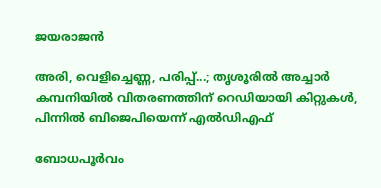ജയരാജൻ

അരി, വെളിച്ചെണ്ണ, പരിപ്പ്...; തൃശൂരിൽ അച്ചാർ കമ്പനിയിൽ വിതരണത്തിന് റെഡിയായി കിറ്റുകൾ, പിന്നിൽ ബിജെപിയെന്ന് എൽഡിഎഫ്

ബോധപൂർവം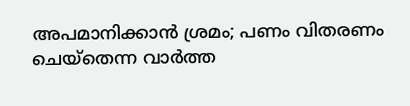അപമാനിക്കാൻ ശ്രമം; പണം വിതരണം ചെയ്തെന്ന വാർത്ത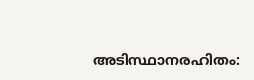അടിസ്ഥാനരഹിതം: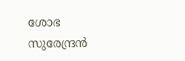ശോഭ സുരേന്ദ്രൻ